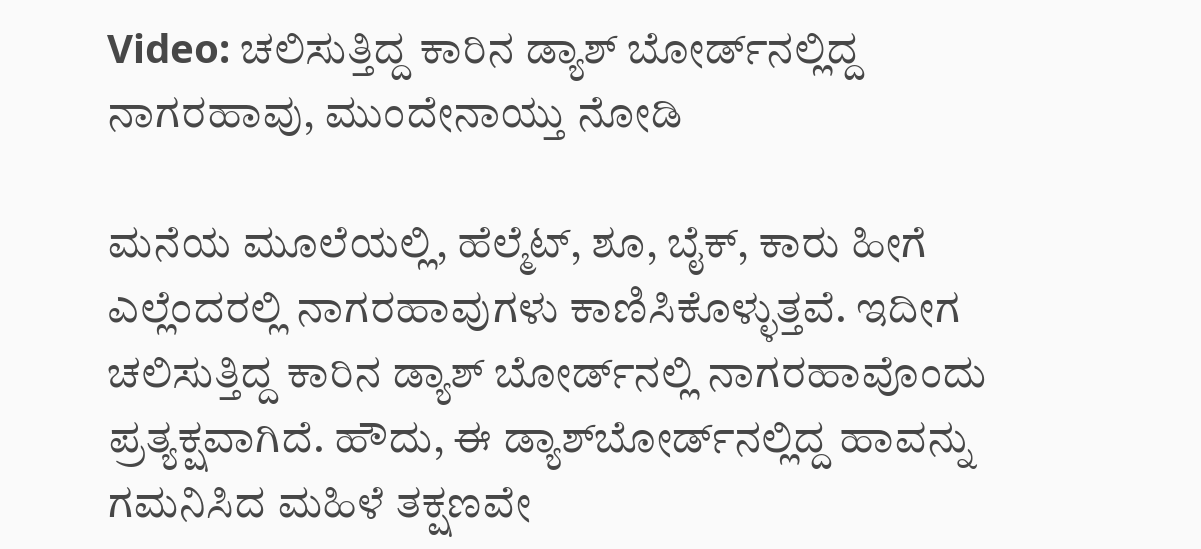Video: ಚಲಿಸುತ್ತಿದ್ದ ಕಾರಿನ ಡ್ಯಾಶ್ ಬೋರ್ಡ್‌ನಲ್ಲಿದ್ದ ನಾಗರಹಾವು, ಮುಂದೇನಾಯ್ತು ನೋಡಿ

ಮನೆಯ ಮೂಲೆಯಲ್ಲಿ, ಹೆಲ್ಮೆಟ್, ಶೂ, ಬೈಕ್, ಕಾರು ಹೀಗೆ ಎಲ್ಲೆಂದರಲ್ಲಿ ನಾಗರಹಾವುಗಳು ಕಾಣಿಸಿಕೊಳ್ಳುತ್ತವೆ. ಇದೀಗ ಚಲಿಸುತ್ತಿದ್ದ ಕಾರಿನ ಡ್ಯಾಶ್ ಬೋರ್ಡ್‌ನಲ್ಲಿ ನಾಗರಹಾವೊಂದು ಪ್ರತ್ಯಕ್ಷವಾಗಿದೆ. ಹೌದು, ಈ ಡ್ಯಾಶ್‌ಬೋರ್ಡ್‌ನಲ್ಲಿದ್ದ ಹಾವನ್ನು ಗಮನಿಸಿದ ಮಹಿಳೆ ತಕ್ಷಣವೇ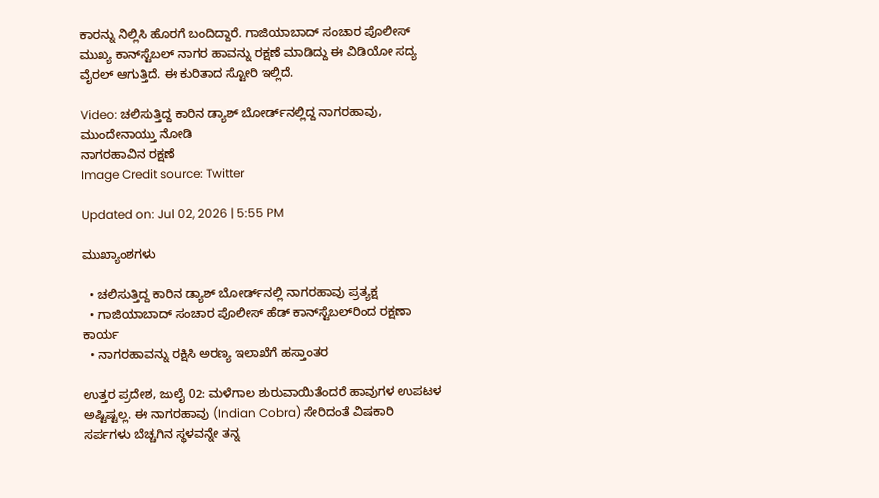ಕಾರನ್ನು ನಿಲ್ಲಿಸಿ ಹೊರಗೆ ಬಂದಿದ್ದಾರೆ. ಗಾಜಿಯಾಬಾದ್ ಸಂಚಾರ ಪೊಲೀಸ್ ಮುಖ್ಯ ಕಾನ್‌ಸ್ಟೆಬಲ್ ನಾಗರ ಹಾವನ್ನು ರಕ್ಷಣೆ ಮಾಡಿದ್ದು ಈ ವಿಡಿಯೋ ಸದ್ಯ ವೈರಲ್ ಆಗುತ್ತಿದೆ. ಈ ಕುರಿತಾದ ಸ್ಟೋರಿ ಇಲ್ಲಿದೆ.

Video: ಚಲಿಸುತ್ತಿದ್ದ ಕಾರಿನ ಡ್ಯಾಶ್ ಬೋರ್ಡ್‌ನಲ್ಲಿದ್ದ ನಾಗರಹಾವು, ಮುಂದೇನಾಯ್ತು ನೋಡಿ
ನಾಗರಹಾವಿನ ರಕ್ಷಣೆ
Image Credit source: Twitter

Updated on: Jul 02, 2026 | 5:55 PM

ಮುಖ್ಯಾಂಶಗಳು

  • ಚಲಿಸುತ್ತಿದ್ದ ಕಾರಿನ ಡ್ಯಾಶ್ ಬೋರ್ಡ್‌ನಲ್ಲಿ ನಾಗರಹಾವು ಪ್ರತ್ಯಕ್ಷ
  • ಗಾಜಿಯಾಬಾದ್ ಸಂಚಾರ ಪೊಲೀಸ್ ಹೆಡ್ ಕಾನ್‌ಸ್ಟೆಬಲ್‌ರಿಂದ ರಕ್ಷಣಾ ಕಾರ್ಯ
  • ನಾಗರಹಾವನ್ನು ರಕ್ಷಿಸಿ ಅರಣ್ಯ ಇಲಾಖೆಗೆ ಹಸ್ತಾಂತರ

ಉತ್ತರ ಪ್ರದೇಶ, ಜುಲೈ 02: ಮಳೆಗಾಲ ಶುರುವಾಯಿತೆಂದರೆ ಹಾವುಗಳ ಉಪಟಳ ಅಷ್ಟಿಷ್ಟಲ್ಲ. ಈ ನಾಗರಹಾವು (Indian Cobra) ಸೇರಿದಂತೆ ವಿಷಕಾರಿ ಸರ್ಪಗಳು ಬೆಚ್ಚಗಿನ ಸ್ಥಳವನ್ನೇ ತನ್ನ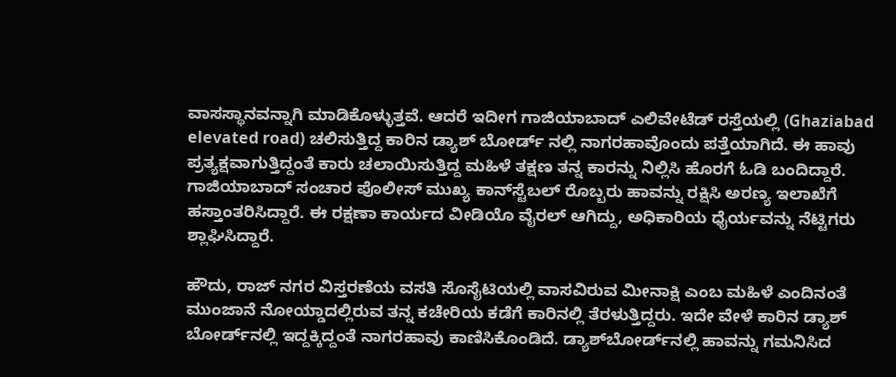ವಾಸಸ್ಥಾನವನ್ನಾಗಿ ಮಾಡಿಕೊಳ್ಳುತ್ತವೆ. ಆದರೆ ಇದೀಗ ಗಾಜಿಯಾಬಾದ್ ಎಲಿವೇಟೆಡ್ ರಸ್ತೆಯಲ್ಲಿ (Ghaziabad elevated road) ಚಲಿಸುತ್ತಿದ್ದ ಕಾರಿನ ಡ್ಯಾಶ್ ಬೋರ್ಡ್ ನಲ್ಲಿ ನಾಗರಹಾವೊಂದು ಪತ್ತೆಯಾಗಿದೆ. ಈ ಹಾವು ಪ್ರತ್ಯಕ್ಷವಾಗುತ್ತಿದ್ದಂತೆ ಕಾರು ಚಲಾಯಿಸುತ್ತಿದ್ದ ಮಹಿಳೆ ತಕ್ಷಣ ತನ್ನ ಕಾರನ್ನು ನಿಲ್ಲಿಸಿ ಹೊರಗೆ ಓಡಿ ಬಂದಿದ್ದಾರೆ. ಗಾಜಿಯಾಬಾದ್ ಸಂಚಾರ ಪೊಲೀಸ್ ಮುಖ್ಯ ಕಾನ್‌ಸ್ಟೆಬಲ್ ರೊಬ್ಬರು ಹಾವನ್ನು ರಕ್ಷಿಸಿ ಅರಣ್ಯ ಇಲಾಖೆಗೆ ಹಸ್ತಾಂತರಿಸಿದ್ದಾರೆ. ಈ ರಕ್ಷಣಾ ಕಾರ್ಯದ ವೀಡಿಯೊ ವೈರಲ್ ಆಗಿದ್ದು, ಅಧಿಕಾರಿಯ ಧೈರ್ಯವನ್ನು ನೆಟ್ಟಿಗರು ಶ್ಲಾಘಿಸಿದ್ದಾರೆ.

ಹೌದು, ರಾಜ್ ನಗರ ವಿಸ್ತರಣೆಯ ವಸತಿ ಸೊಸೈಟಿಯಲ್ಲಿ ವಾಸವಿರುವ ಮೀನಾಕ್ಷಿ ಎಂಬ ಮಹಿಳೆ ಎಂದಿನಂತೆ ಮುಂಜಾನೆ ನೋಯ್ಡಾದಲ್ಲಿರುವ ತನ್ನ ಕಚೇರಿಯ ಕಡೆಗೆ ಕಾರಿನಲ್ಲಿ ತೆರಳುತ್ತಿದ್ದರು. ಇದೇ ವೇಳೆ ಕಾರಿನ ಡ್ಯಾಶ್ ಬೋರ್ಡ್‌ನಲ್ಲಿ ಇದ್ದಕ್ಕಿದ್ದಂತೆ ನಾಗರಹಾವು ಕಾಣಿಸಿಕೊಂಡಿದೆ. ಡ್ಯಾಶ್‌ಬೋರ್ಡ್‌ನಲ್ಲಿ ಹಾವನ್ನು ಗಮನಿಸಿದ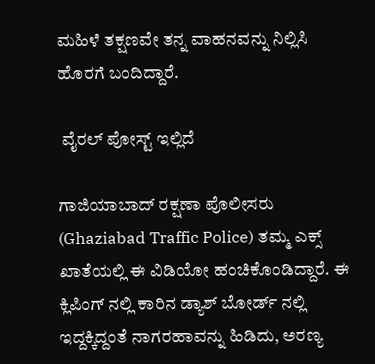ಮಹಿಳೆ ತಕ್ಷಣವೇ ತನ್ನ ವಾಹನವನ್ನು ನಿಲ್ಲಿಸಿ ಹೊರಗೆ ಬಂದಿದ್ದಾರೆ.

 ವೈರಲ್‌ ಪೋಸ್ಟ್‌ ಇಲ್ಲಿದೆ

ಗಾಜಿಯಾಬಾದ್ ರಕ್ಷಣಾ ಪೊಲೀಸರು (Ghaziabad Traffic Police) ತಮ್ಮ ಎಕ್ಸ್ ಖಾತೆಯಲ್ಲಿ ಈ ವಿಡಿಯೋ ಹಂಚಿಕೊಂಡಿದ್ದಾರೆ. ಈ ಕ್ಲಿಪಿಂಗ್ ನಲ್ಲಿ ಕಾರಿನ ಡ್ಯಾಶ್ ಬೋರ್ಡ್ ನಲ್ಲಿ ಇದ್ದಕ್ಕಿದ್ದಂತೆ ನಾಗರಹಾವನ್ನು ಹಿಡಿದು, ಅರಣ್ಯ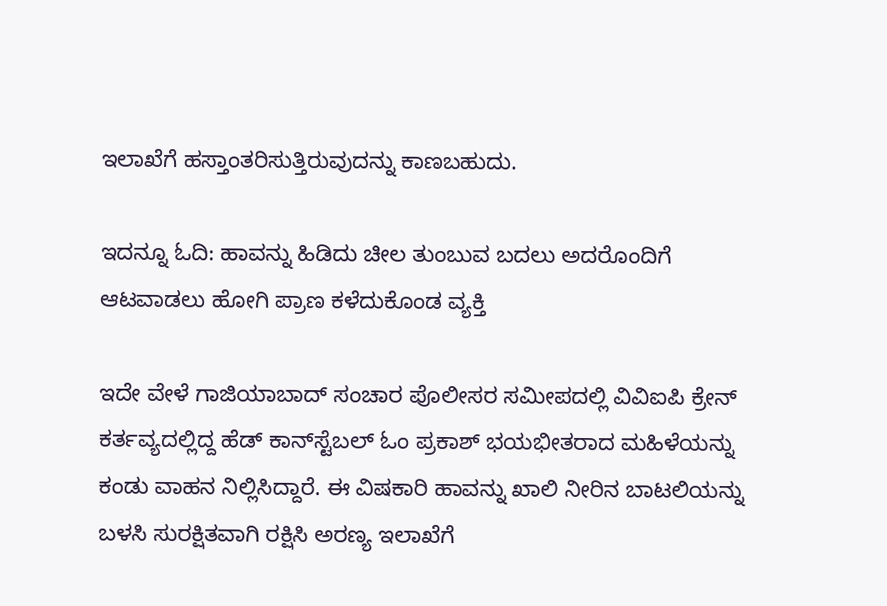ಇಲಾಖೆಗೆ ಹಸ್ತಾಂತರಿಸುತ್ತಿರುವುದನ್ನು ಕಾಣಬಹುದು.

ಇದನ್ನೂ ಓದಿ: ಹಾವನ್ನು ಹಿಡಿದು ಚೀಲ ತುಂಬುವ ಬದಲು ಅದರೊಂದಿಗೆ ಆಟವಾಡಲು ಹೋಗಿ ಪ್ರಾಣ ಕಳೆದುಕೊಂಡ ವ್ಯಕ್ತಿ

ಇದೇ ವೇಳೆ ಗಾಜಿಯಾಬಾದ್ ಸಂಚಾರ ಪೊಲೀಸರ ಸಮೀಪದಲ್ಲಿ ವಿವಿಐಪಿ ಕ್ರೇನ್ ಕರ್ತವ್ಯದಲ್ಲಿದ್ದ ಹೆಡ್ ಕಾನ್‌ಸ್ಟೆಬಲ್ ಓಂ ಪ್ರಕಾಶ್ ಭಯಭೀತರಾದ ಮಹಿಳೆಯನ್ನು ಕಂಡು ವಾಹನ ನಿಲ್ಲಿಸಿದ್ದಾರೆ. ಈ ವಿಷಕಾರಿ ಹಾವನ್ನು ಖಾಲಿ ನೀರಿನ ಬಾಟಲಿಯನ್ನು ಬಳಸಿ ಸುರಕ್ಷಿತವಾಗಿ ರಕ್ಷಿಸಿ ಅರಣ್ಯ ಇಲಾಖೆಗೆ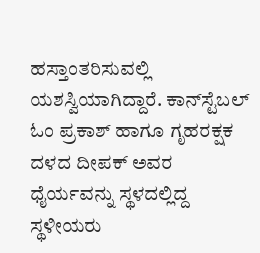ಹಸ್ತಾಂತರಿಸುವಲ್ಲಿ ಯಶಸ್ವಿಯಾಗಿದ್ದಾರೆ. ಕಾನ್‌ಸ್ಟೆಬಲ್ ಓಂ ಪ್ರಕಾಶ್ ಹಾಗೂ ಗೃಹರಕ್ಷಕ ದಳದ ದೀಪಕ್ ಅವರ ಧೈರ್ಯವನ್ನು ಸ್ಥಳದಲ್ಲಿದ್ದ ಸ್ಥಳೀಯರು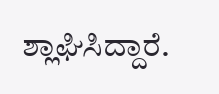ಶ್ಲಾಘಿಸಿದ್ದಾರೆ.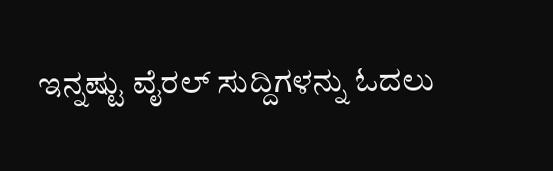ಇನ್ನಷ್ಟು ವೈರಲ್ ಸುದ್ದಿಗಳನ್ನು ಓದಲು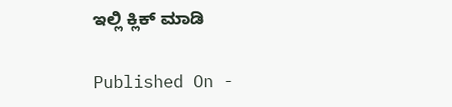ಇಲ್ಲಿ ಕ್ಲಿಕ್ ಮಾಡಿ

Published On -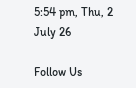5:54 pm, Thu, 2 July 26

Follow Us